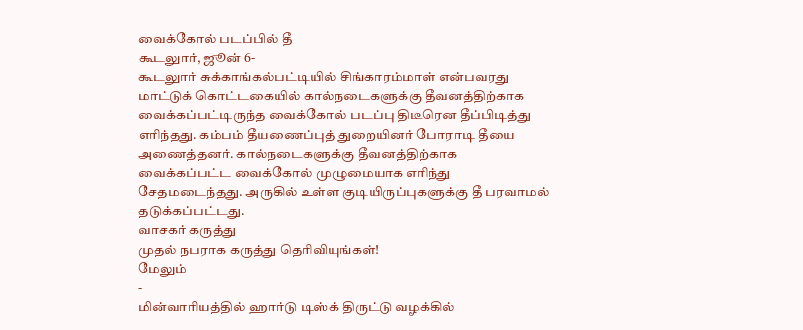வைக்கோல் படப்பில் தீ
கூடலுார், ஜூன் 6-
கூடலுார் சுக்காங்கல்பட்டியில் சிங்காரம்மாள் என்பவரது மாட்டுக் கொட்டகையில் கால்நடைகளுக்கு தீவனத்திற்காக வைக்கப்பட்டிருந்த வைக்கோல் படப்பு திடீரென தீப்பிடித்து எரிந்தது. கம்பம் தீயணைப்புத் துறையினர் போராடி தீயை அணைத்தனர். கால்நடைகளுக்கு தீவனத்திற்காக வைக்கப்பட்ட வைக்கோல் முழுமையாக எரிந்து சேதமடைந்தது. அருகில் உள்ள குடியிருப்புகளுக்கு தீ பரவாமல் தடுக்கப்பட்டது.
வாசகர் கருத்து
முதல் நபராக கருத்து தெரிவியுங்கள்!
மேலும்
-
மின்வாரியத்தில் ஹார்டு டிஸ்க் திருட்டு வழக்கில்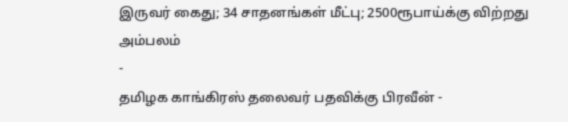இருவர் கைது; 34 சாதனங்கள் மீட்பு; 2500ரூபாய்க்கு விற்றது அம்பலம்
-
தமிழக காங்கிரஸ் தலைவர் பதவிக்கு பிரவீன் -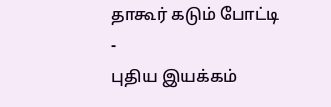தாகூர் கடும் போட்டி
-
புதிய இயக்கம்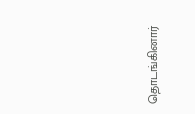தொடங்கினார்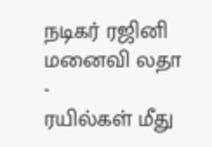நடிகர் ரஜினி மனைவி லதா
-
ரயில்கள் மீது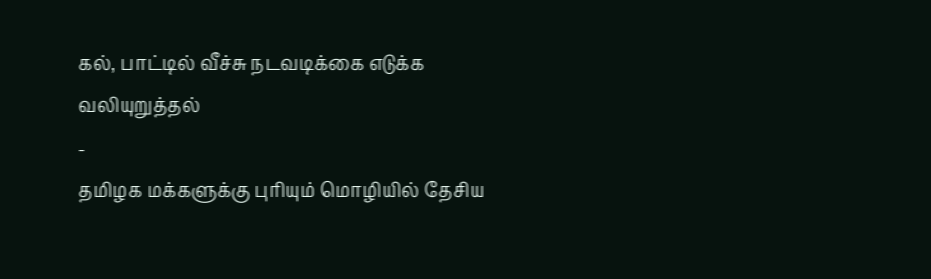கல், பாட்டில் வீச்சு நடவடிக்கை எடுக்க வலியுறுத்தல்
-
தமிழக மக்களுக்கு புரியும் மொழியில் தேசிய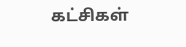கட்சிகள்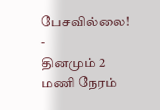பேசவில்லை!
-
தினமும் 2 மணி நேரம்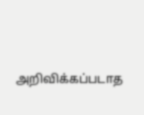அறிவிக்கப்படாத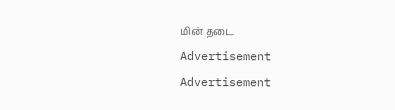மின் தடை
Advertisement
Advertisement